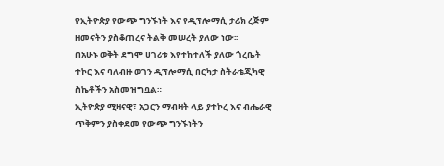የኢትዮጵያ የውጭ ግንኙነት እና የዲፕሎማሲ ታሪክ ረጅም ዘመናትን ያስቆጠረና ትልቅ መሠረት ያለው ነው፡፡
በአሁኑ ወቅት ደግሞ ሀገሪቱ እየተከተለች ያለው ጎረቤት ተኮር እና ባለብዙ ወገን ዲፕሎማሲ በርካታ ስትራቴጂካዊ ስኬቶችን አስመዝግቧል።
ኢትዮጵያ ሚዛናዊ፣ አጋርን ማብዛት ላይ ያተኮረ እና ብሔራዊ ጥቅምን ያስቀደመ የውጭ ግንኙነትን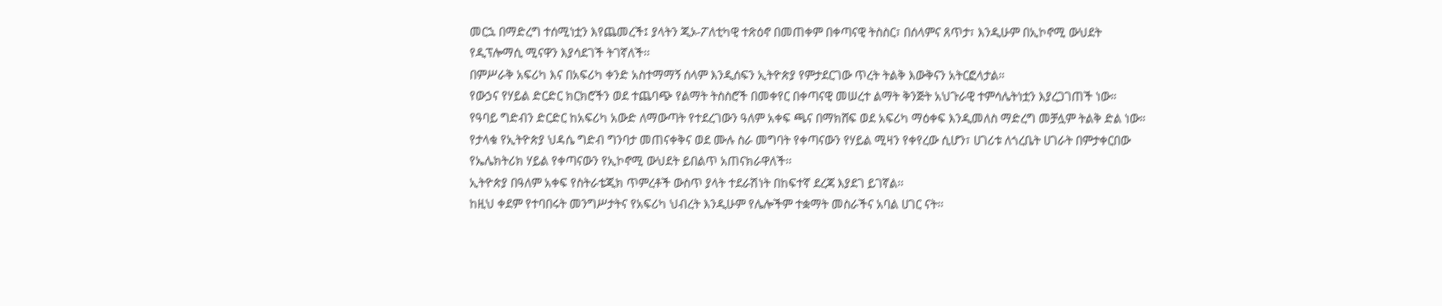መርኋ በማድረግ ተሰሚነቷን እየጨመረች፤ ያላትን ጂኦ-ፖለቲካዊ ተጽዕኖ በመጠቀም በቀጣናዊ ትስስር፣ በሰላምና ጸጥታ፣ እንዲሁም በኢኮኖሚ ውህደት የዲፕሎማሲ ሚናዋን እያሳደገች ትገኛለች፡፡
በምሥራቅ አፍሪካ እና በአፍሪካ ቀንድ አስተማማኝ ሰላም እንዲሰፍን ኢትዮጵያ የምታደርገው ጥረት ትልቅ እውቅናን አትርፎላታል።
የውኃና የሃይል ድርድር ክርክሮችን ወደ ተጨባጭ የልማት ትስስሮች በመቀየር በቀጣናዊ መሠረተ ልማት ቅንጅት አህጉራዊ ተምሳሌትነቷን እያረጋገጠች ነው።
የዓባይ ግድብን ድርድር ከአፍሪካ አውድ ለማውጣት የተደረገውን ዓለም አቀፍ ጫና በማክሸፍ ወደ አፍሪካ ማዕቀፍ እንዲመለስ ማድረግ መቻሏም ትልቅ ድል ነው።
የታላቁ የኢትዮጵያ ህዳሴ ግድብ ግንባታ መጠናቀቅና ወደ ሙሉ ስራ መግባት የቀጣናውን የሃይል ሚዛን የቀየረው ሲሆን፣ ሀገሪቱ ለጎረቤት ሀገራት በምታቀርበው የኤሌክትሪክ ሃይል የቀጣናውን የኢኮኖሚ ውህደት ይበልጥ አጠናክራዋለች፡፡
ኢትዮጵያ በዓለም አቀፍ የስትራቴጂክ ጥምረቶች ውስጥ ያላት ተደራሽነት በከፍተኛ ደረጃ እያደገ ይገኛል፡፡
ከዚህ ቀደም የተባበሩት መንግሥታትና የአፍሪካ ህብረት እንዲሁም የሌሎችም ተቋማት መስራችና አባል ሀገር ናት፡፡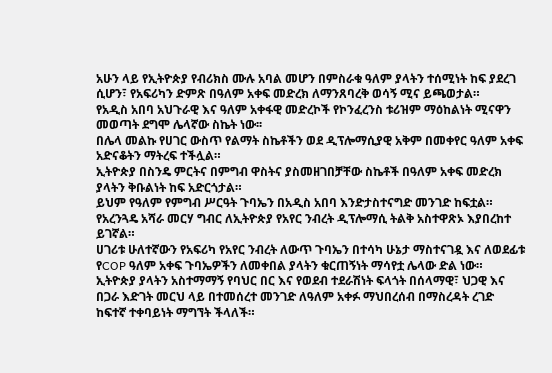አሁን ላይ የኢትዮጵያ የብሪክስ ሙሉ አባል መሆን በምስራቁ ዓለም ያላትን ተሰሚነት ከፍ ያደረገ ሲሆን፣ የአፍሪካን ድምጽ በዓለም አቀፍ መድረክ ለማንጸባረቅ ወሳኝ ሚና ይጫወታል።
የአዲስ አበባ አህጉራዊ እና ዓለም አቀፋዊ መድረኮች የኮንፈረንስ ቱሪዝም ማዕከልነት ሚናዋን መወጣት ደግሞ ሌላኛው ስኬት ነው፡፡
በሌላ መልኩ የሀገር ውስጥ የልማት ስኬቶችን ወደ ዲፕሎማሲያዊ አቅም በመቀየር ዓለም አቀፍ አድናቆትን ማትረፍ ተችሏል።
ኢትዮጵያ በስንዴ ምርትና በምግብ ዋስትና ያስመዘገበቻቸው ስኬቶች በዓለም አቀፍ መድረክ ያላትን ቅቡልነት ከፍ አድርጎታል።
ይህም የዓለም የምግብ ሥርዓት ጉባኤን በአዲስ አበባ እንድታስተናግድ መንገድ ከፍቷል።
የአረንጓዴ አሻራ መርሃ ግብር ለኢትዮጵያ የአየር ንብረት ዲፕሎማሲ ትልቅ አስተዋጽኦ እያበረከተ ይገኛል።
ሀገሪቱ ሁለተኛውን የአፍሪካ የአየር ንብረት ለውጥ ጉባኤን በተሳካ ሁኔታ ማስተናገዷ እና ለወደፊቱ የCOP ዓለም አቀፍ ጉባኤዎችን ለመቀበል ያላትን ቁርጠኝነት ማሳየቷ ሌላው ድል ነው።
ኢትዮጵያ ያላትን አስተማማኝ የባህር በር እና የወደብ ተደራሽነት ፍላጎት በሰላማዊ፣ ህጋዊ እና በጋራ እድገት መርህ ላይ በተመሰረተ መንገድ ለዓለም አቀፉ ማህበረሰብ በማስረዳት ረገድ ከፍተኛ ተቀባይነት ማግኘት ችላለች።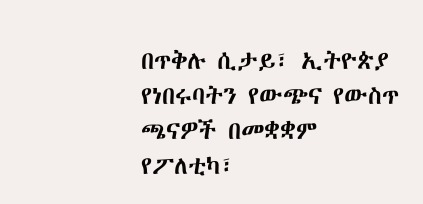በጥቅሉ ሲታይ፣ ኢትዮጵያ የነበሩባትን የውጭና የውስጥ ጫናዎች በመቋቋም የፖለቲካ፣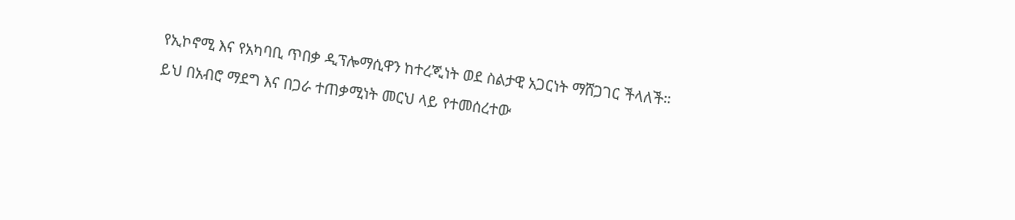የኢኮኖሚ እና የአካባቢ ጥበቃ ዲፕሎማሲዋን ከተረጂነት ወደ ስልታዊ አጋርነት ማሸጋገር ችላለች።
ይህ በአብሮ ማደግ እና በጋራ ተጠቃሚነት መርህ ላይ የተመሰረተው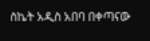ስኬት አዲስ አበባ በቀጣናው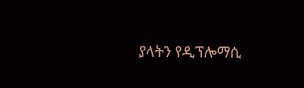ያላትን የዲፕሎማሲ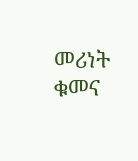መሪነት ቁመና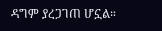ዳግም ያረጋገጠ ሆኗል።